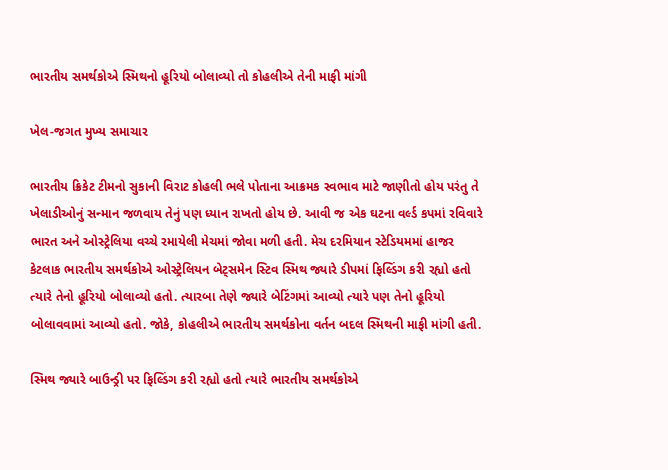ભારતીય સમર્થકોએ સ્મિથનો હૂરિયો બોલાવ્યો તો કોહલીએ તેની માફી માંગી

ખેલ-જગત મુખ્ય સમાચાર

ભારતીય ક્રિકેટ ટીમનો સુકાની વિરાટ કોહલી ભલે પોતાના આક્રમક સ્વભાવ માટે જાણીતો હોય પરંતુ તે ખેલાડીઓનું સન્માન જળવાય તેનું પણ ધ્યાન રાખતો હોય છે. આવી જ એક ઘટના વર્લ્ડ કપમાં રવિવારે ભારત અને ઓસ્ટ્રેલિયા વચ્ચે રમાયેલી મેચમાં જોવા મળી હતી. મેચ દરમિયાન સ્ટેડિયમમાં હાજર કેટલાક ભારતીય સમર્થકોએ ઓસ્ટ્રેલિયન બેટ્સમેન સ્ટિવ સ્મિથ જ્યારે ડીપમાં ફિલ્ડિંગ કરી રહ્યો હતો ત્યારે તેનો હૂરિયો બોલાવ્યો હતો. ત્યારબા તેણે જ્યારે બેટિંગમાં આવ્યો ત્યારે પણ તેનો હૂરિયો બોલાવવામાં આવ્યો હતો. જોકે, કોહલીએ ભારતીય સમર્થકોના વર્તન બદલ સ્મિથની માફી માંગી હતી.

સ્મિથ જ્યારે બાઉન્ડ્રી પર ફિલ્ડિંગ કરી રહ્યો હતો ત્યારે ભારતીય સમર્થકોએ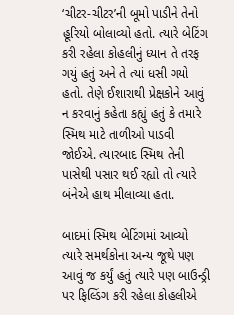‘ચીટર-ચીટર’ની બૂમો પાડીને તેનો હૂરિયો બોલાવ્યો હતો. ત્યારે બેટિંગ કરી રહેલા કોહલીનું ધ્યાન તે તરફ ગયું હતું અને તે ત્યાં ધસી ગયો હતો. તેણે ઈશારાથી પ્રેક્ષકોને આવું ન કરવાનું કહેતા કહ્યું હતું કે તમારે સ્મિથ માટે તાળીઓ પાડવી જોઈએ. ત્યારબાદ સ્મિથ તેની પાસેથી પસાર થઈ રહ્યો તો ત્યારે બંનેએ હાથ મીલાવ્યા હતા.

બાદમાં સ્મિથ બેટિંગમાં આવ્યો ત્યારે સમર્થકોના અન્ય જૂથે પણ આવું જ કર્યું હતું ત્યારે પણ બાઉન્ડ્રી પર ફિલ્ડિંગ કરી રહેલા કોહલીએ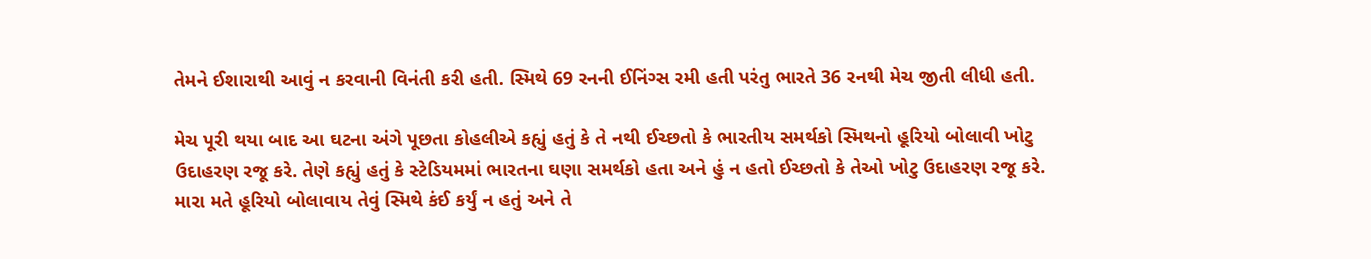તેમને ઈશારાથી આવું ન કરવાની વિનંતી કરી હતી. સ્મિથે 69 રનની ઈનિંગ્સ રમી હતી પરંતુ ભારતે 36 રનથી મેચ જીતી લીધી હતી.

મેચ પૂરી થયા બાદ આ ઘટના અંગે પૂછતા કોહલીએ કહ્યું હતું કે તે નથી ઈચ્છતો કે ભારતીય સમર્થકો સ્મિથનો હૂરિયો બોલાવી ખોટુ ઉદાહરણ રજૂ કરે. તેણે કહ્યું હતું કે સ્ટેડિયમમાં ભારતના ઘણા સમર્થકો હતા અને હું ન હતો ઈચ્છતો કે તેઓ ખોટુ ઉદાહરણ રજૂ કરે. મારા મતે હૂરિયો બોલાવાય તેવું સ્મિથે કંઈ કર્યું ન હતું અને તે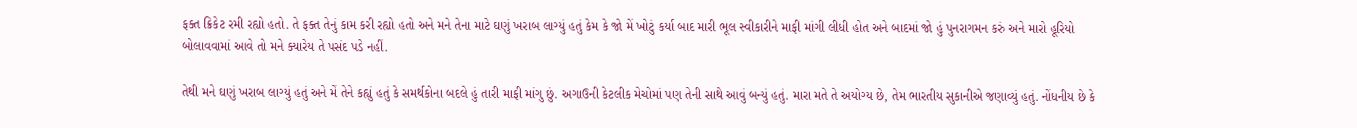ફક્ત ક્રિકેટ રમી રહ્યો હતો. તે ફક્ત તેનું કામ કરી રહ્યો હતો અને મને તેના માટે ઘણું ખરાબ લાગ્યું હતું કેમ કે જો મેં ખોટું કર્યા બાદ મારી ભૂલ સ્વીકારીને માફી માંગી લીધી હોત અને બાદમાં જો હું પુનરાગમન કરું અને મારો હૂરિયો બોલાવવામાં આવે તો મને ક્યારેય તે પસંદ પડે નહીં.

તેથી મને ઘણું ખરાબ લાગ્યું હતું અને મેં તેને કહ્યું હતું કે સમર્થકોના બદલે હું તારી માફી માંગુ છું. અગાઉની કેટલીક મેચોમાં પણ તેની સાથે આવું બન્યું હતું. મારા મતે તે અયોગ્ય છે, તેમ ભારતીય સુકાનીએ જણાવ્યું હતું. નોંધનીય છે કે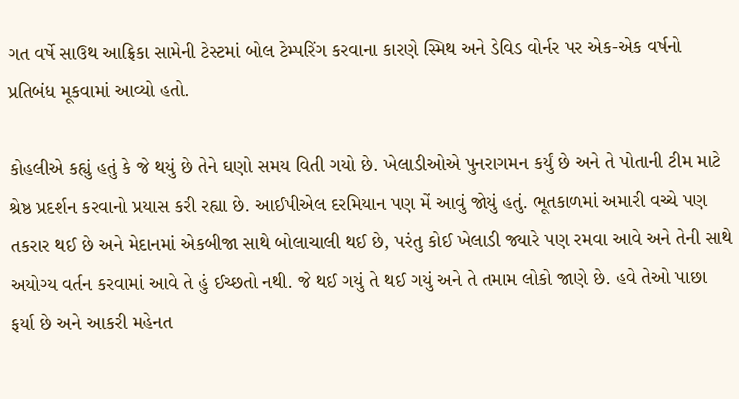ગત વર્ષે સાઉથ આફ્રિકા સામેની ટેસ્ટમાં બોલ ટેમ્પરિંગ કરવાના કારણે સ્મિથ અને ડેવિડ વોર્નર પર એક-એક વર્ષનો પ્રતિબંધ મૂકવામાં આવ્યો હતો.

કોહલીએ કહ્યું હતું કે જે થયું છે તેને ઘણો સમય વિતી ગયો છે. ખેલાડીઓએ પુનરાગમન કર્યું છે અને તે પોતાની ટીમ માટે શ્રેષ્ઠ પ્રદર્શન કરવાનો પ્રયાસ કરી રહ્યા છે. આઈપીએલ દરમિયાન પણ મેં આવું જોયું હતું. ભૂતકાળમાં અમારી વચ્ચે પણ તકરાર થઈ છે અને મેદાનમાં એકબીજા સાથે બોલાચાલી થઈ છે, પરંતુ કોઈ ખેલાડી જ્યારે પણ રમવા આવે અને તેની સાથે અયોગ્ય વર્તન કરવામાં આવે તે હું ઈચ્છતો નથી. જે થઈ ગયું તે થઈ ગયું અને તે તમામ લોકો જાણે છે. હવે તેઓ પાછા ફર્યા છે અને આકરી મહેનત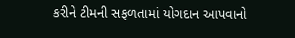કરીને ટીમની સફળતામાં યોગદાન આપવાનો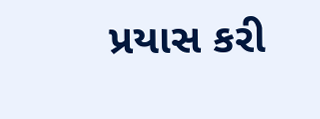પ્રયાસ કરી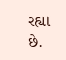રહ્યા છે.